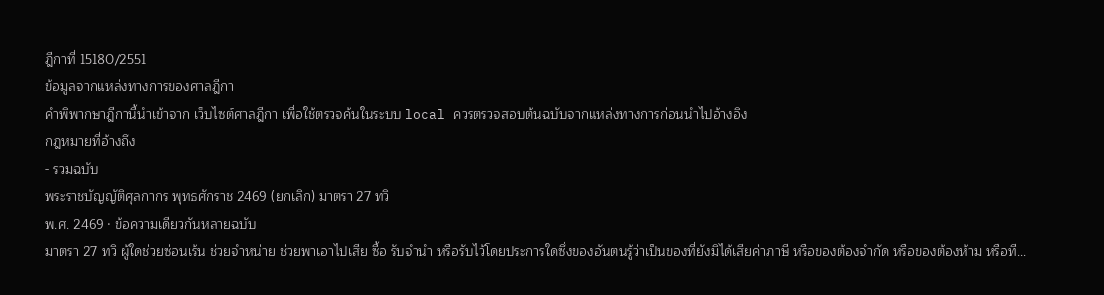ฎีกาที่ 15180/2551
ข้อมูลจากแหล่งทางการของศาลฎีกา
คำพิพากษาฎีกานี้นำเข้าจาก เว็บไซต์ศาลฎีกา เพื่อใช้ตรวจค้นในระบบ local ควรตรวจสอบต้นฉบับจากแหล่งทางการก่อนนำไปอ้างอิง
กฎหมายที่อ้างถึง
- รวมฉบับ
พระราชบัญญัติศุลกากร พุทธศักราช 2469 (ยกเลิก) มาตรา 27 ทวิ
พ.ศ. 2469 · ข้อความเดียวกันหลายฉบับ
มาตรา 27 ทวิ ผู้ใดช่วยซ่อนเร้น ช่วยจำหน่าย ช่วยพาเอาไปเสีย ซื้อ รับจำนำ หรือรับไว้โดยประการใดซึ่งของอันตนรู้ว่าเป็นของที่ยังมิได้เสียค่าภาษี หรือของต้องจำกัด หรือของต้องห้าม หรือที...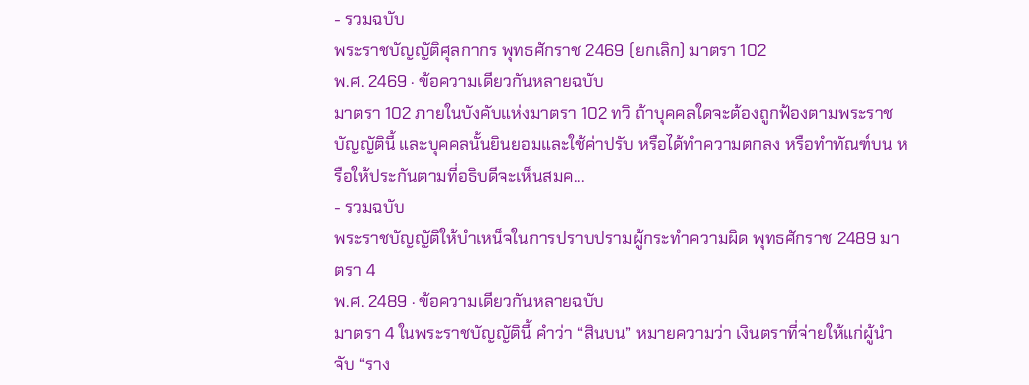- รวมฉบับ
พระราชบัญญัติศุลกากร พุทธศักราช 2469 (ยกเลิก) มาตรา 102
พ.ศ. 2469 · ข้อความเดียวกันหลายฉบับ
มาตรา 102 ภายในบังคับแห่งมาตรา 102 ทวิ ถ้าบุคคลใดจะต้องถูกฟ้องตามพระราชบัญญัตินี้ และบุคคลนั้นยินยอมและใช้ค่าปรับ หรือได้ทำความตกลง หรือทำทัณฑ์บน หรือให้ประกันตามที่อธิบดีจะเห็นสมค...
- รวมฉบับ
พระราชบัญญัติให้บำเหน็จในการปราบปรามผู้กระทำความผิด พุทธศักราช 2489 มาตรา 4
พ.ศ. 2489 · ข้อความเดียวกันหลายฉบับ
มาตรา 4 ในพระราชบัญญัตินี้ คำว่า “สินบน” หมายความว่า เงินตราที่จ่ายให้แก่ผู้นำจับ “ราง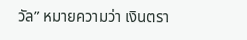วัล” หมายความว่า เงินตรา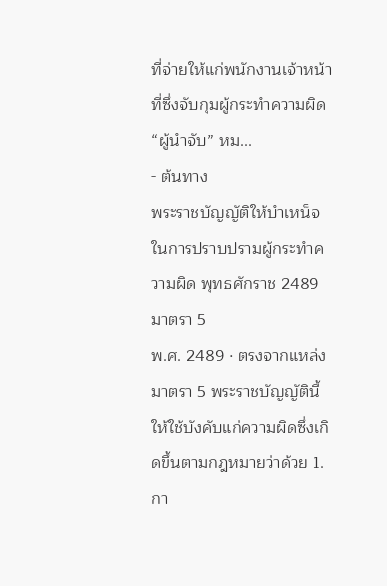ที่จ่ายให้แก่พนักงานเจ้าหน้าที่ซึ่งจับกุมผู้กระทำความผิด “ผู้นำจับ” หม...
- ต้นทาง
พระราชบัญญัติให้บำเหน็จในการปราบปรามผู้กระทำความผิด พุทธศักราช 2489 มาตรา 5
พ.ศ. 2489 · ตรงจากแหล่ง
มาตรา 5 พระราชบัญญัตินี้ให้ใช้บังคับแก่ความผิดซึ่งเกิดขึ้นตามกฎหมายว่าด้วย 1. กา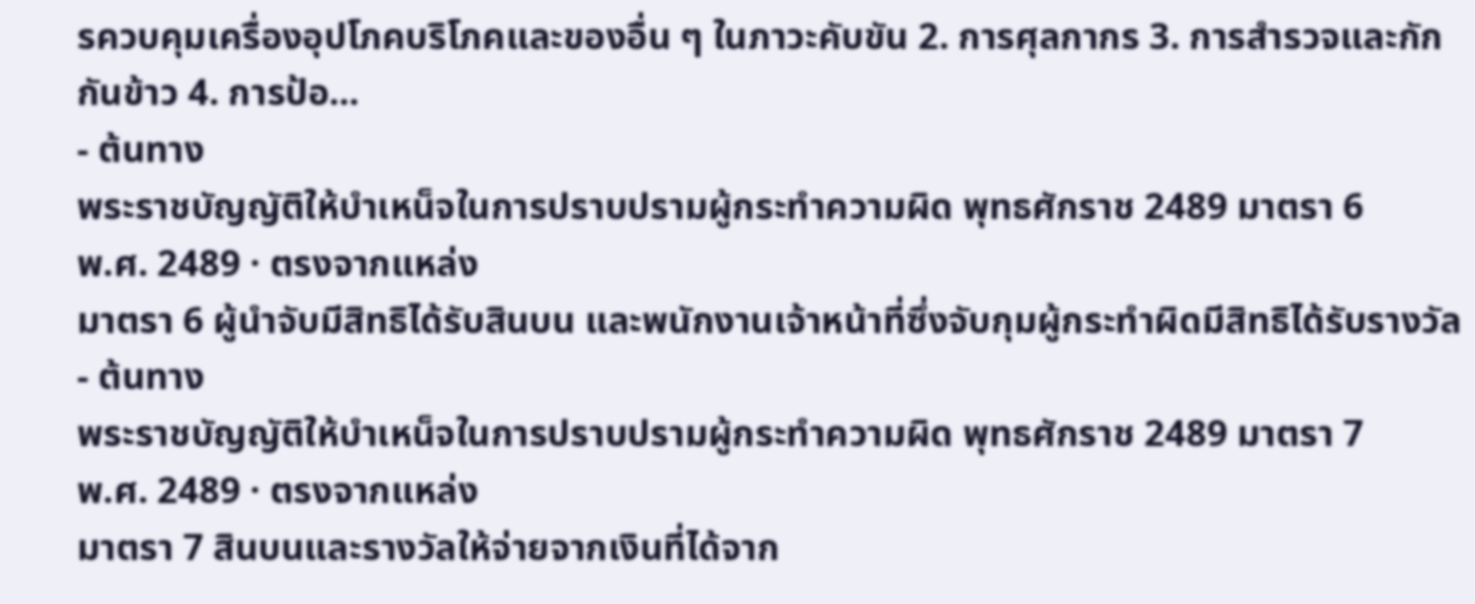รควบคุมเครื่องอุปโภคบริโภคและของอื่น ๆ ในภาวะคับขัน 2. การศุลกากร 3. การสำรวจและกักกันข้าว 4. การป้อ...
- ต้นทาง
พระราชบัญญัติให้บำเหน็จในการปราบปรามผู้กระทำความผิด พุทธศักราช 2489 มาตรา 6
พ.ศ. 2489 · ตรงจากแหล่ง
มาตรา 6 ผู้นำจับมีสิทธิได้รับสินบน และพนักงานเจ้าหน้าที่ซึ่งจับกุมผู้กระทำผิดมีสิทธิได้รับรางวัล
- ต้นทาง
พระราชบัญญัติให้บำเหน็จในการปราบปรามผู้กระทำความผิด พุทธศักราช 2489 มาตรา 7
พ.ศ. 2489 · ตรงจากแหล่ง
มาตรา 7 สินบนและรางวัลให้จ่ายจากเงินที่ได้จาก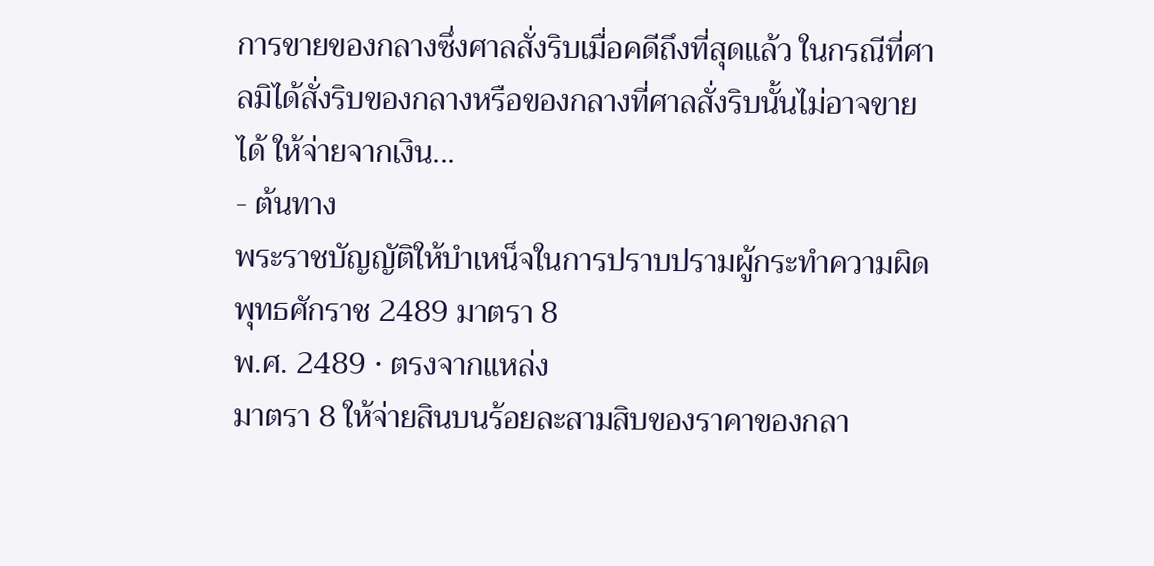การขายของกลางซึ่งศาลสั่งริบเมื่อคดีถึงที่สุดแล้ว ในกรณีที่ศาลมิได้สั่งริบของกลางหรือของกลางที่ศาลสั่งริบนั้นไม่อาจขายได้ ให้จ่ายจากเงิน...
- ต้นทาง
พระราชบัญญัติให้บำเหน็จในการปราบปรามผู้กระทำความผิด พุทธศักราช 2489 มาตรา 8
พ.ศ. 2489 · ตรงจากแหล่ง
มาตรา 8 ให้จ่ายสินบนร้อยละสามสิบของราคาของกลา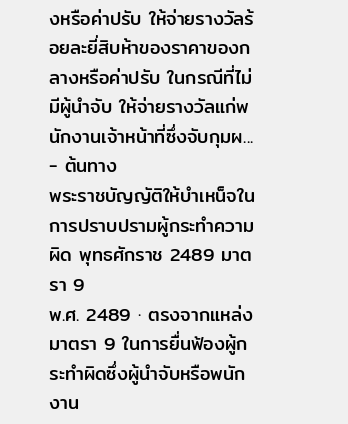งหรือค่าปรับ ให้จ่ายรางวัลร้อยละยี่สิบห้าของราคาของกลางหรือค่าปรับ ในกรณีที่ไม่มีผู้นำจับ ให้จ่ายรางวัลแก่พนักงานเจ้าหน้าที่ซึ่งจับกุมผ...
- ต้นทาง
พระราชบัญญัติให้บำเหน็จในการปราบปรามผู้กระทำความผิด พุทธศักราช 2489 มาตรา 9
พ.ศ. 2489 · ตรงจากแหล่ง
มาตรา 9 ในการยื่นฟ้องผู้กระทำผิดซึ่งผู้นำจับหรือพนักงาน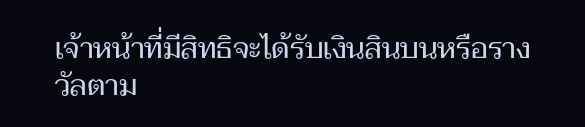เจ้าหน้าที่มีสิทธิจะได้รับเงินสินบนหรือรางวัลตาม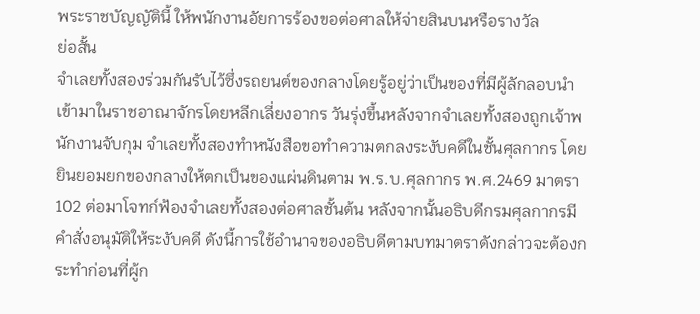พระราชบัญญัตินี้ ให้พนักงานอัยการร้องขอต่อศาลให้จ่ายสินบนหรือรางวัล
ย่อสั้น
จำเลยทั้งสองร่วมกันรับไว้ซึ่งรถยนต์ของกลางโดยรู้อยู่ว่าเป็นของที่มีผู้ลักลอบนำเข้ามาในราชอาณาจักรโดยหลีกเลี่ยงอากร วันรุ่งขึ้นหลังจากจำเลยทั้งสองถูกเจ้าพนักงานจับกุม จำเลยทั้งสองทำหนังสือขอทำความตกลงระงับคดีในชั้นศุลกากร โดยยินยอมยกของกลางให้ตกเป็นของแผ่นดินตาม พ.ร.บ.ศุลกากร พ.ศ.2469 มาตรา 102 ต่อมาโจทก์ฟ้องจำเลยทั้งสองต่อศาลชั้นต้น หลังจากนั้นอธิบดีกรมศุลกากรมีคำสั่งอนุมัติให้ระงับคดี ดังนี้การใช้อำนาจของอธิบดีตามบทมาตราดังกล่าวจะต้องกระทำก่อนที่ผู้ก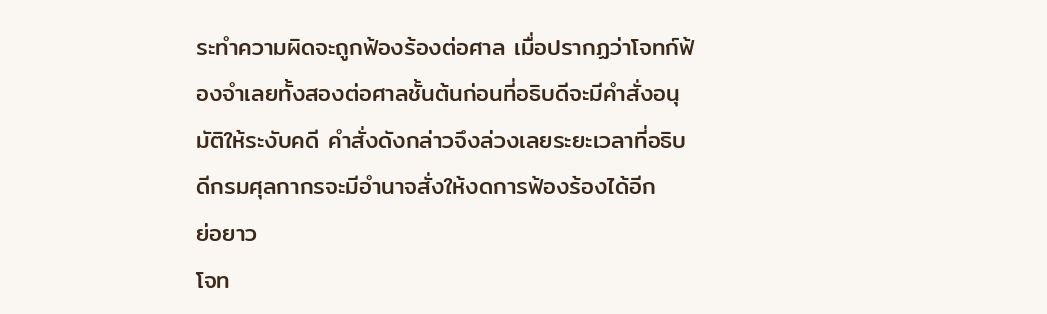ระทำความผิดจะถูกฟ้องร้องต่อศาล เมื่อปรากฏว่าโจทก์ฟ้องจำเลยทั้งสองต่อศาลชั้นต้นก่อนที่อธิบดีจะมีคำสั่งอนุมัติให้ระงับคดี คำสั่งดังกล่าวจึงล่วงเลยระยะเวลาที่อธิบดีกรมศุลกากรจะมีอำนาจสั่งให้งดการฟ้องร้องได้อีก
ย่อยาว
โจท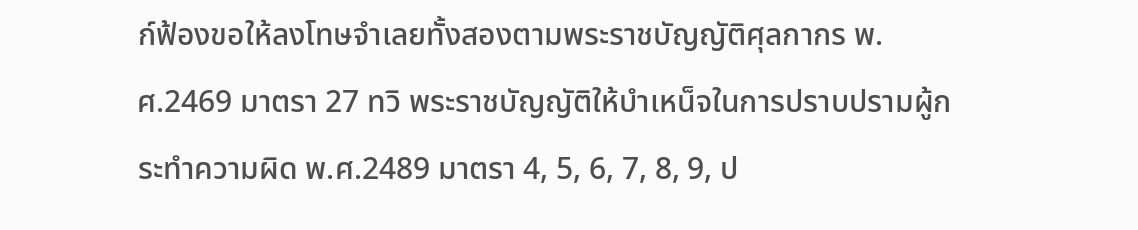ก์ฟ้องขอให้ลงโทษจำเลยทั้งสองตามพระราชบัญญัติศุลกากร พ.ศ.2469 มาตรา 27 ทวิ พระราชบัญญัติให้บำเหน็จในการปราบปรามผู้กระทำความผิด พ.ศ.2489 มาตรา 4, 5, 6, 7, 8, 9, ป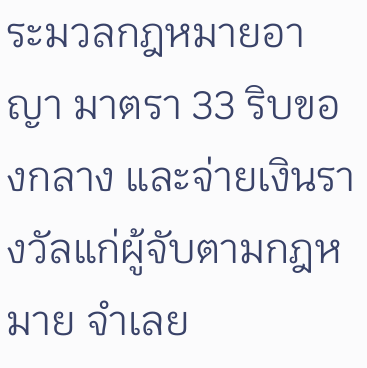ระมวลกฎหมายอาญา มาตรา 33 ริบของกลาง และจ่ายเงินรางวัลแก่ผู้จับตามกฎหมาย จำเลย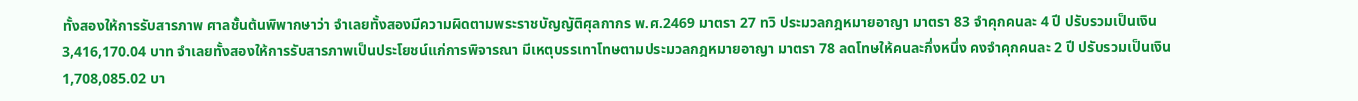ทั้งสองให้การรับสารภาพ ศาลชั้นต้นพิพากษาว่า จำเลยทั้งสองมีความผิดตามพระราชบัญญัติศุลกากร พ.ศ.2469 มาตรา 27 ทวิ ประมวลกฎหมายอาญา มาตรา 83 จำคุกคนละ 4 ปี ปรับรวมเป็นเงิน 3,416,170.04 บาท จำเลยทั้งสองให้การรับสารภาพเป็นประโยชน์แก่การพิจารณา มีเหตุบรรเทาโทษตามประมวลกฎหมายอาญา มาตรา 78 ลดโทษให้คนละกึ่งหนึ่ง คงจำคุกคนละ 2 ปี ปรับรวมเป็นเงิน 1,708,085.02 บา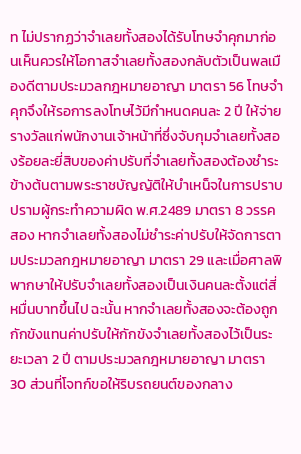ท ไม่ปรากฏว่าจำเลยทั้งสองได้รับโทษจำคุกมาก่อนเห็นควรให้โอกาสจำเลยทั้งสองกลับตัวเป็นพลเมืองดีตามประมวลกฎหมายอาญา มาตรา 56 โทษจำคุกจึงให้รอการลงโทษไว้มีกำหนดคนละ 2 ปี ให้จ่ายรางวัลแก่พนักงานเจ้าหน้าที่ซึ่งจับกุมจำเลยทั้งสองร้อยละยี่สิบของค่าปรับที่จำเลยทั้งสองต้องชำระข้างต้นตามพระราชบัญญัติให้บำเหน็จในการปราบปรามผู้กระทำความผิด พ.ศ.2489 มาตรา 8 วรรคสอง หากจำเลยทั้งสองไม่ชำระค่าปรับให้จัดการตามประมวลกฎหมายอาญา มาตรา 29 และเมื่อศาลพิพากษาให้ปรับจำเลยทั้งสองเป็นเงินคนละตั้งแต่สี่หมื่นบาทขึ้นไป ฉะนั้น หากจำเลยทั้งสองจะต้องถูกกักขังแทนค่าปรับให้กักขังจำเลยทั้งสองไว้เป็นระยะเวลา 2 ปี ตามประมวลกฎหมายอาญา มาตรา 30 ส่วนที่โจทก์ขอให้ริบรถยนต์ของกลาง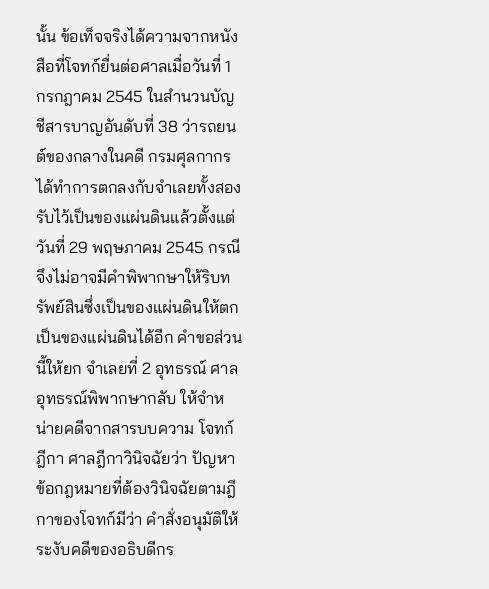นั้น ข้อเท็จจริงได้ความจากหนังสือที่โจทก์ยื่นต่อศาลเมื่อวันที่ 1 กรกฎาคม 2545 ในสำนวนบัญชีสารบาญอันดับที่ 38 ว่ารถยนต์ของกลางในคดี กรมศุลกากรได้ทำการตกลงกับจำเลยทั้งสองรับไว้เป็นของแผ่นดินแล้วตั้งแต่วันที่ 29 พฤษภาคม 2545 กรณีจึงไม่อาจมีคำพิพากษาให้ริบทรัพย์สินซึ่งเป็นของแผ่นดินให้ตกเป็นของแผ่นดินได้อีก คำขอส่วนนี้ให้ยก จำเลยที่ 2 อุทธรณ์ ศาลอุทธรณ์พิพากษากลับ ให้จำหน่ายคดีจากสารบบความ โจทก์ฎีกา ศาลฎีกาวินิจฉัยว่า ปัญหาข้อกฎหมายที่ต้องวินิจฉัยตามฎีกาของโจทก์มีว่า คำสั่งอนุมัติให้ระงับคดีของอธิบดีกร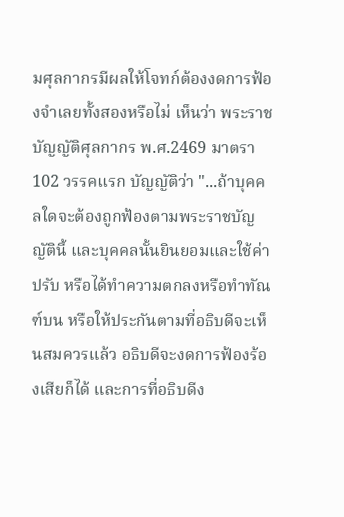มศุลกากรมีผลให้โจทก์ต้องงดการฟ้องจำเลยทั้งสองหรือไม่ เห็นว่า พระราชบัญญัติศุลกากร พ.ศ.2469 มาตรา 102 วรรคแรก บัญญัติว่า "...ถ้าบุคคลใดจะต้องถูกฟ้องตามพระราชบัญญัตินี้ และบุคคลนั้นยินยอมและใช้ค่าปรับ หรือได้ทำความตกลงหรือทำทัณฑ์บน หรือให้ประกันตามที่อธิบดีจะเห็นสมควรแล้ว อธิบดีจะงดการฟ้องร้องเสียก็ได้ และการที่อธิบดีง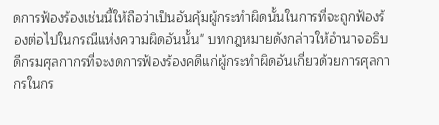ดการฟ้องร้องเช่นนี้ให้ถือว่าเป็นอันคุ้มผู้กระทำผิดนั้นในการที่จะถูกฟ้องร้องต่อไปในกรณีแห่งความผิดอันนั้น" บทกฎหมายดังกล่าวให้อำนาจอธิบดีกรมศุลกากรที่จะงดการฟ้องร้องคดีแก่ผู้กระทำผิดอันเกี่ยวด้วยการศุลกากรในกร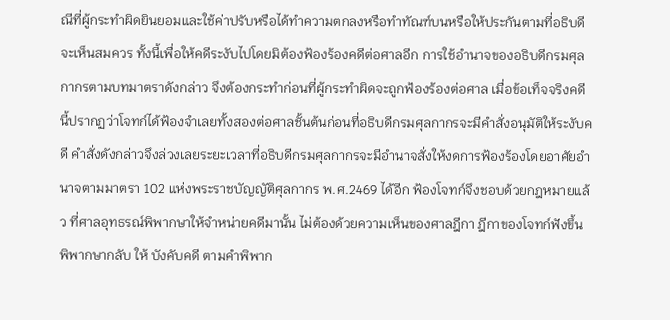ณีที่ผู้กระทำผิดยินยอมและใช้ค่าปรับหรือได้ทำความตกลงหรือทำทัณฑ์บนหรือให้ประกันตามที่อธิบดีจะเห็นสมควร ทั้งนี้เพื่อให้คดีระงับไปโดยมิต้องฟ้องร้องคดีต่อศาลอีก การใช้อำนาจของอธิบดีกรมศุลกากรตามบทมาตราดังกล่าว จึงต้องกระทำก่อนที่ผู้กระทำผิดจะถูกฟ้องร้องต่อศาล เมื่อข้อเท็จจริงคดีนี้ปรากฏว่าโจทก์ได้ฟ้องจำเลยทั้งสองต่อศาลชั้นต้นก่อนที่อธิบดีกรมศุลกากรจะมีคำสั่งอนุมัติให้ระงับคดี คำสั่งดังกล่าวจึงล่วงเลยระยะเวลาที่อธิบดีกรมศุลกากรจะมีอำนาจสั่งให้งดการฟ้องร้องโดยอาศัยอำนาจตามมาตรา 102 แห่งพระราชบัญญัติศุลกากร พ.ศ.2469 ได้อีก ฟ้องโจทก์จึงชอบด้วยกฎหมายแล้ว ที่ศาลอุทธรณ์พิพากษาให้จำหน่ายคดีมานั้น ไม่ต้องด้วยความเห็นของศาลฎีกา ฎีกาของโจทก์ฟังขึ้น พิพากษากลับ ให้ บังคับคดี ตามคำพิพาก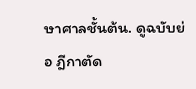ษาศาลชั้นต้น. ดูฉบับย่อ ฎีกาตัด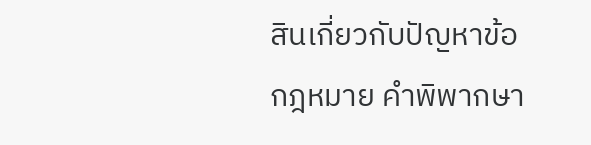สินเกี่ยวกับปัญหาข้อกฎหมาย คำพิพากษา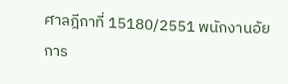ศาลฎีกาที่ 15180/2551 พนักงานอัยการ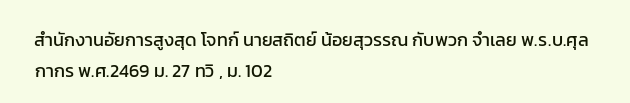สำนักงานอัยการสูงสุด โจทก์ นายสถิตย์ น้อยสุวรรณ กับพวก จำเลย พ.ร.บ.ศุลกากร พ.ศ.2469 ม. 27 ทวิ , ม. 102